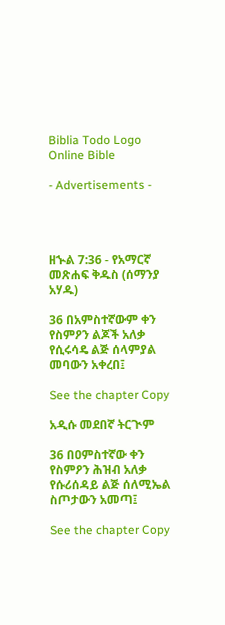Biblia Todo Logo
Online Bible

- Advertisements -




ዘኍል 7:36 - የአማርኛ መጽሐፍ ቅዱስ (ሰማንያ አሃዱ)

36 በአምስተኛውም ቀን የስምዖን ልጆች አለቃ የሲሩሳዴ ልጅ ሰላምያል መባውን አቀረበ፤

See the chapter Copy

አዲሱ መደበኛ ትርጒም

36 በዐምስተኛው ቀን የስምዖን ሕዝብ አለቃ የሱሪሰዳይ ልጅ ሰለሚኤል ስጦታውን አመጣ፤

See the chapter Copy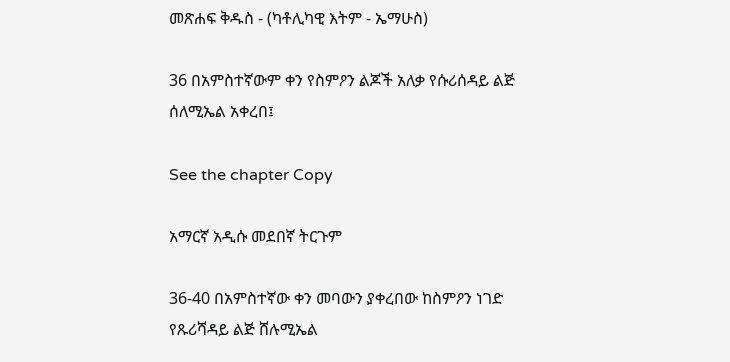መጽሐፍ ቅዱስ - (ካቶሊካዊ እትም - ኤማሁስ)

36 በአምስተኛውም ቀን የስምዖን ልጆች አለቃ የሱሪሰዳይ ልጅ ሰለሚኤል አቀረበ፤

See the chapter Copy

አማርኛ አዲሱ መደበኛ ትርጉም

36-40 በአምስተኛው ቀን መባውን ያቀረበው ከስምዖን ነገድ የጹሪሻዳይ ልጅ ሸሉሚኤል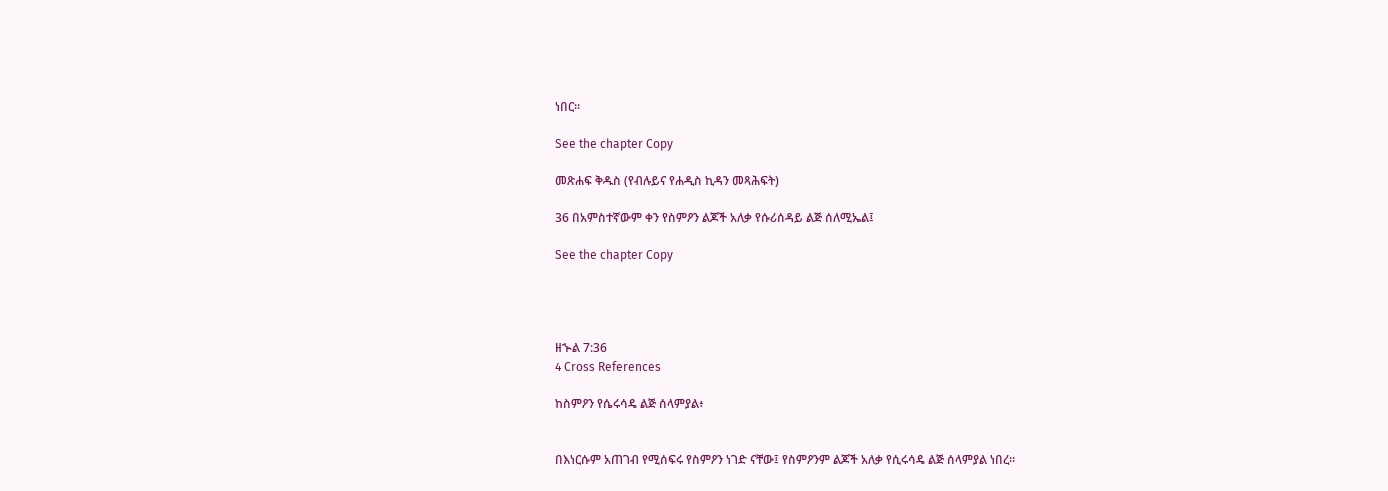ነበር።

See the chapter Copy

መጽሐፍ ቅዱስ (የብሉይና የሐዲስ ኪዳን መጻሕፍት)

36 በአምስተኛውም ቀን የስምዖን ልጆች አለቃ የሱሪሰዳይ ልጅ ሰለሚኤል፤

See the chapter Copy




ዘኍል 7:36
4 Cross References

ከስምዖን የሴሩሳዴ ልጅ ሰላምያል፥


በእነርሱም አጠገብ የሚሰፍሩ የስምዖን ነገድ ናቸው፤ የስምዖንም ልጆች አለቃ የሲሩሳዴ ልጅ ሰላምያል ነበረ።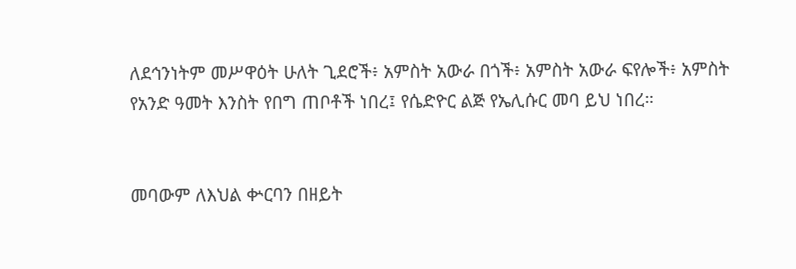ለደኅንነትም መሥዋዕት ሁለት ጊደሮች፥ አምስት አውራ በጎች፥ አምስት አውራ ፍየሎች፥ አምስት የአንድ ዓመት እንስት የበግ ጠቦቶች ነበረ፤ የሴድዮር ልጅ የኤሊሱር መባ ይህ ነበረ።


መባውም ለእህል ቍርባን በዘይት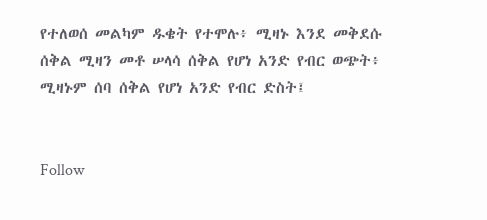የተለወሰ መልካም ዱቄት የተሞሉ፥ ሚዛኑ እንደ መቅደሱ ሰቅል ሚዛን መቶ ሠላሳ ሰቅል የሆነ አንድ የብር ወጭት፥ ሚዛኑም ሰባ ሰቅል የሆነ አንድ የብር ድስት፤


Follow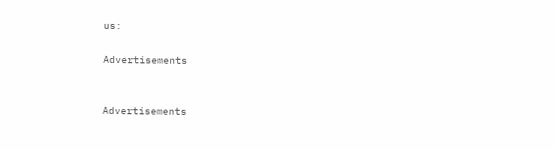us:

Advertisements


Advertisements